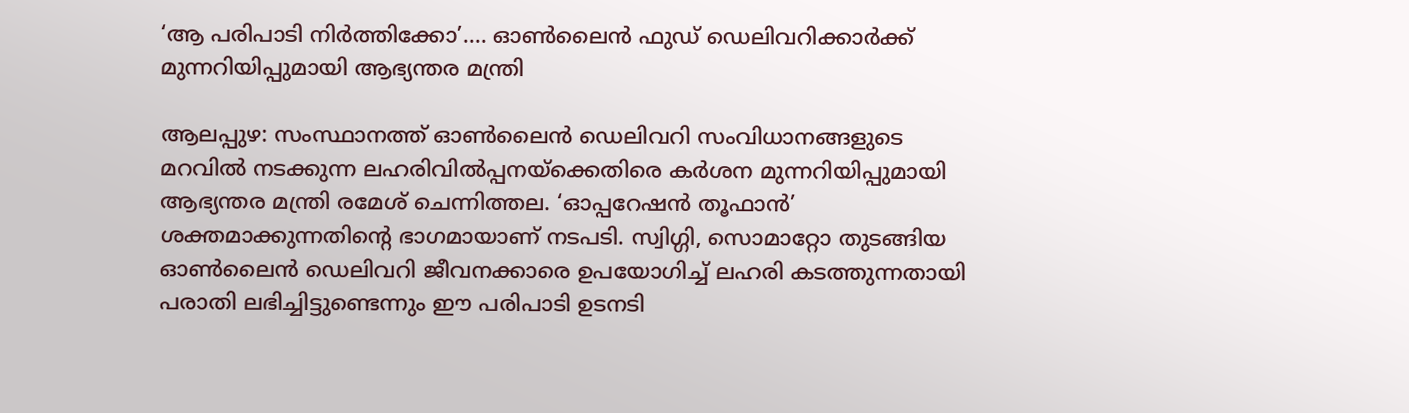‘ആ പരിപാടി നിർത്തിക്കോ’…. ഓൺലൈൻ ഫുഡ് ഡെലിവറിക്കാർക്ക് മുന്നറിയിപ്പുമായി ആഭ്യന്തര മന്ത്രി

ആലപ്പുഴ: സംസ്ഥാനത്ത് ഓൺലൈൻ ഡെലിവറി സംവിധാനങ്ങളുടെ മറവിൽ നടക്കുന്ന ലഹരിവിൽപ്പനയ്‌ക്കെതിരെ കർശന മുന്നറിയിപ്പുമായി ആഭ്യന്തര മന്ത്രി രമേശ് ചെന്നിത്തല. ‘ഓപ്പറേഷൻ തൂഫാൻ’ ശക്തമാക്കുന്നതിന്റെ ഭാഗമായാണ് നടപടി. സ്വിഗ്ഗി, സൊമാറ്റോ തുടങ്ങിയ ഓൺലൈൻ ഡെലിവറി ജീവനക്കാരെ ഉപയോഗിച്ച് ലഹരി കടത്തുന്നതായി പരാതി ലഭിച്ചിട്ടുണ്ടെന്നും ഈ പരിപാടി ഉടനടി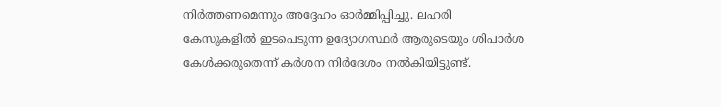നിർത്തണമെന്നും അദ്ദേഹം ഓർമ്മിപ്പിച്ചു. ലഹരി കേസുകളിൽ ഇടപെടുന്ന ഉദ്യോഗസ്ഥർ ആരുടെയും ശിപാർശ കേൾക്കരുതെന്ന് കർശന നിർദേശം നൽകിയിട്ടുണ്ട്.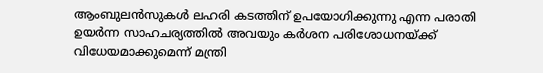ആംബുലൻസുകൾ ലഹരി കടത്തിന് ഉപയോഗിക്കുന്നു എന്ന പരാതി ഉയർന്ന സാഹചര്യത്തിൽ അവയും കർശന പരിശോധനയ്ക്ക് വിധേയമാക്കുമെന്ന് മന്ത്രി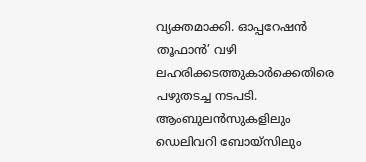വ്യക്തമാക്കി. ഓപ്പറേഷൻ തൂഫാൻ’ വഴി ലഹരിക്കടത്തുകാർക്കെതിരെ പഴുതടച്ച നടപടി. ആംബുലൻസുകളിലും ഡെലിവറി ബോയ്‌സിലും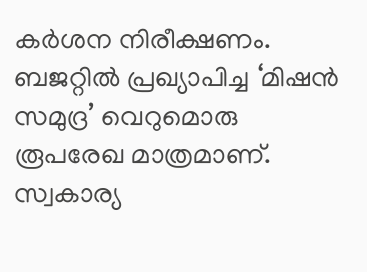കർശന നിരീക്ഷണം. ബജറ്റിൽ പ്രഖ്യാപിച്ച ‘മിഷൻ സമുദ്ര’ വെറുമൊരു രൂപരേഖ മാത്രമാണ്. സ്വകാര്യ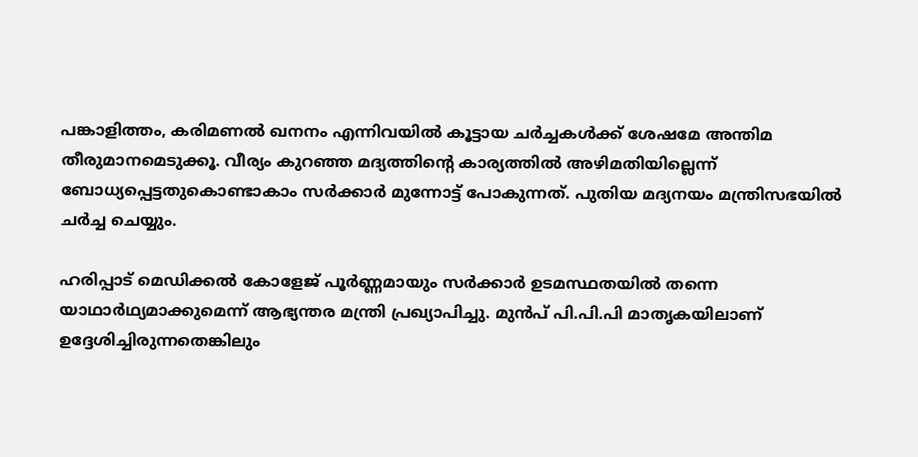പങ്കാളിത്തം, കരിമണൽ ഖനനം എന്നിവയിൽ കൂട്ടായ ചർച്ചകൾക്ക് ശേഷമേ അന്തിമ തീരുമാനമെടുക്കൂ. വീര്യം കുറഞ്ഞ മദ്യത്തിന്റെ കാര്യത്തിൽ അഴിമതിയില്ലെന്ന് ബോധ്യപ്പെട്ടതുകൊണ്ടാകാം സർക്കാർ മുന്നോട്ട് പോകുന്നത്. പുതിയ മദ്യനയം മന്ത്രിസഭയിൽ ചർച്ച ചെയ്യും.

ഹരിപ്പാട് മെഡിക്കൽ കോളേജ് പൂർണ്ണമായും സർക്കാർ ഉടമസ്ഥതയിൽ തന്നെ യാഥാർഥ്യമാക്കുമെന്ന് ആഭ്യന്തര മന്ത്രി പ്രഖ്യാപിച്ചു. മുൻപ് പി.പി.പി മാതൃകയിലാണ് ഉദ്ദേശിച്ചിരുന്നതെങ്കിലും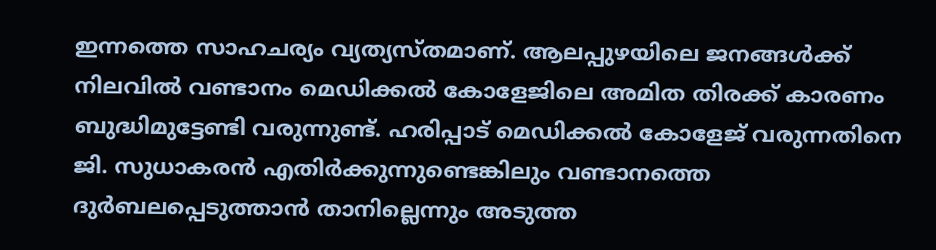ഇന്നത്തെ സാഹചര്യം വ്യത്യസ്തമാണ്. ആലപ്പുഴയിലെ ജനങ്ങൾക്ക് നിലവിൽ വണ്ടാനം മെഡിക്കൽ കോളേജിലെ അമിത തിരക്ക് കാരണം ബുദ്ധിമുട്ടേണ്ടി വരുന്നുണ്ട്. ഹരിപ്പാട് മെഡിക്കൽ കോളേജ് വരുന്നതിനെ ജി. സുധാകരൻ എതിർക്കുന്നുണ്ടെങ്കിലും വണ്ടാനത്തെ ദുർബലപ്പെടുത്താൻ താനില്ലെന്നും അടുത്ത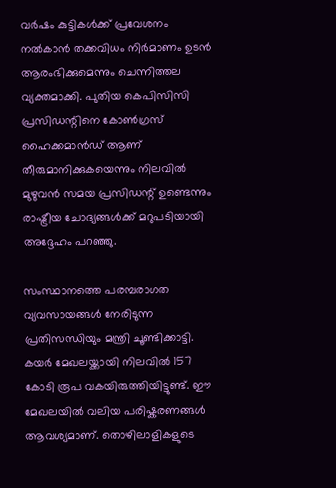വർഷം കുട്ടികൾക്ക് പ്രവേശനം നൽകാൻ തക്കവിധം നിർമാണം ഉടൻ ആരംഭിക്കുമെന്നും ചെന്നിത്തല വ്യക്തമാക്കി. പുതിയ കെപിസിസി പ്രസിഡന്റിനെ കോൺഗ്രസ് ഹൈക്കമാൻഡ് ആണ് തീരുമാനിക്കുകയെന്നും നിലവിൽ മുഴുവൻ സമയ പ്രസിഡന്റ് ഉണ്ടെന്നും രാഷ്ട്രീയ ചോദ്യങ്ങൾക്ക് മറുപടിയായി അദ്ദേഹം പറഞ്ഞു.

സംസ്ഥാനത്തെ പരമ്പരാഗത വ്യവസായങ്ങൾ നേരിടുന്ന പ്രതിസന്ധിയും മന്ത്രി ചൂണ്ടിക്കാട്ടി. കയർ മേഖലയ്ക്കായി നിലവിൽ 157 കോടി രൂപ വകയിരുത്തിയിട്ടുണ്ട്. ഈ മേഖലയിൽ വലിയ പരിഷ്കരണങ്ങൾ ആവശ്യമാണ്. തൊഴിലാളികളുടെ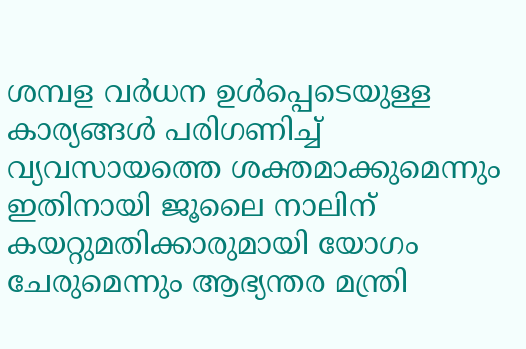ശമ്പള വർധന ഉൾപ്പെടെയുള്ള കാര്യങ്ങൾ പരിഗണിച്ച് വ്യവസായത്തെ ശക്തമാക്കുമെന്നും ഇതിനായി ജൂലൈ നാലിന് കയറ്റുമതിക്കാരുമായി യോഗം ചേരുമെന്നും ആഭ്യന്തര മന്ത്രി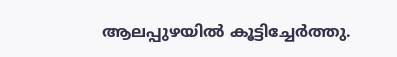ആലപ്പുഴയിൽ കൂട്ടിച്ചേർത്തു.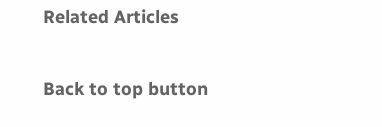Related Articles

Back to top button